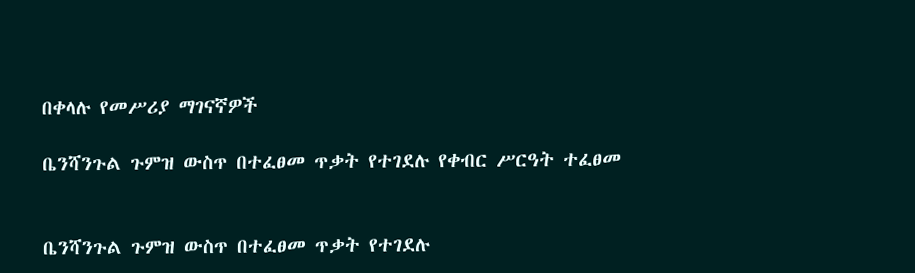በቀላሉ የመሥሪያ ማገናኛዎች

ቤንሻንጉል ጉምዝ ውስጥ በተፈፀመ ጥቃት የተገደሉ የቀብር ሥርዓት ተፈፀመ


ቤንሻንጉል ጉምዝ ውስጥ በተፈፀመ ጥቃት የተገደሉ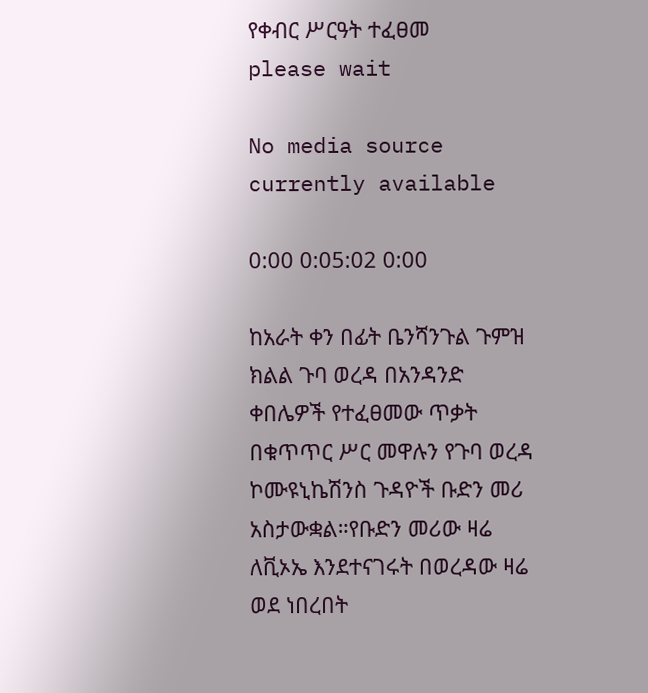የቀብር ሥርዓት ተፈፀመ
please wait

No media source currently available

0:00 0:05:02 0:00

ከአራት ቀን በፊት ቤንሻንጉል ጉምዝ ክልል ጉባ ወረዳ በአንዳንድ ቀበሌዎች የተፈፀመው ጥቃት በቁጥጥር ሥር መዋሉን የጉባ ወረዳ ኮሙዩኒኬሽንስ ጉዳዮች ቡድን መሪ አስታውቋል።የቡድን መሪው ዛሬ ለቪኦኤ እንደተናገሩት በወረዳው ዛሬ ወደ ነበረበት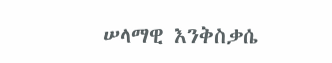ሠላማዊ እንቅስቃሴ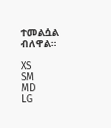ተመልሷል ብለዋል።

XS
SM
MD
LG